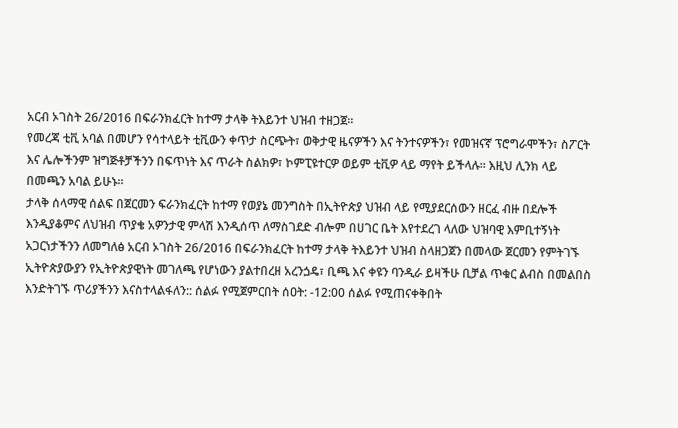አርብ ኦገስት 26/2016 በፍራንክፈርት ከተማ ታላቅ ትእይንተ ህዝብ ተዘጋጀ።
የመረጃ ቲቪ አባል በመሆን የሳተላይት ቲቪውን ቀጥታ ስርጭት፣ ወቅታዊ ዜናዎችን እና ትንተናዎችን፣ የመዝናኛ ፕሮግራሞችን፣ ስፖርት እና ሌሎችንም ዝግጅቶቻችንን በፍጥነት እና ጥራት ስልክዎ፣ ኮምፒዩተርዎ ወይም ቲቪዎ ላይ ማየት ይችላሉ። እዚህ ሊንክ ላይ በመጫን አባል ይሁኑ።
ታላቅ ሰላማዊ ሰልፍ በጀርመን ፍራንክፈርት ከተማ የወያኔ መንግስት በኢትዮጵያ ህዝብ ላይ የሚያደርሰውን ዘርፈ ብዙ በደሎች እንዲያቆምና ለህዝብ ጥያቄ አዎንታዊ ምላሽ እንዲሰጥ ለማስገደድ ብሎም በሀገር ቤት እየተደረገ ላለው ህዝባዊ እምቢተኝነት አጋርነታችንን ለመግለፅ አርብ ኦገስት 26/2016 በፍራንክፈርት ከተማ ታላቅ ትእይንተ ህዝብ ስላዘጋጀን በመላው ጀርመን የምትገኙ ኢትዮጵያውያን የኢትዮጵያዊነት መገለጫ የሆነውን ያልተበረዘ አረንጏዴ፣ ቢጫ እና ቀዩን ባንዲራ ይዛችሁ ቢቻል ጥቁር ልብስ በመልበስ እንድትገኙ ጥሪያችንን እናስተላልፋለን:: ሰልፉ የሚጀምርበት ሰዐት: -12:00 ሰልፉ የሚጠናቀቅበት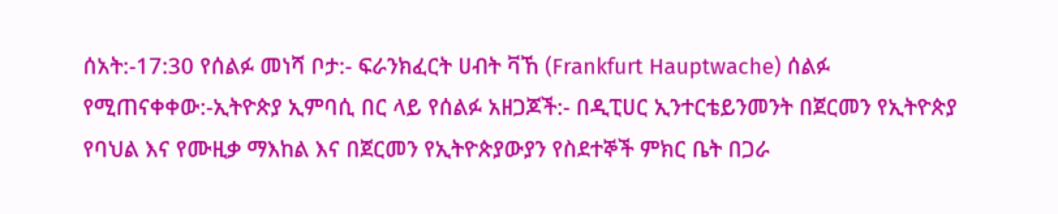ሰአት:-17:30 የሰልፉ መነሻ ቦታ:- ፍራንክፈርት ሀብት ቫኸ (Frankfurt Hauptwache) ሰልፉ የሚጠናቀቀው:-ኢትዮጵያ ኢምባሲ በር ላይ የሰልፉ አዘጋጆች:- በዲፒሀር ኢንተርቴይንመንት በጀርመን የኢትዮጵያ የባህል እና የሙዚቃ ማእከል እና በጀርመን የኢትዮጵያውያን የስደተኞች ምክር ቤት በጋራ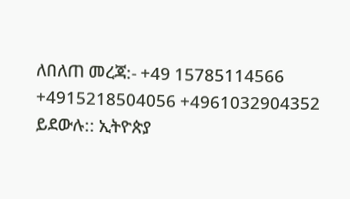ለበለጠ መረጃ:- +49 15785114566 +4915218504056 +4961032904352 ይደውሉ:: ኢትዮጵያ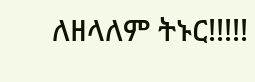ለዘላለም ትኑር!!!!!